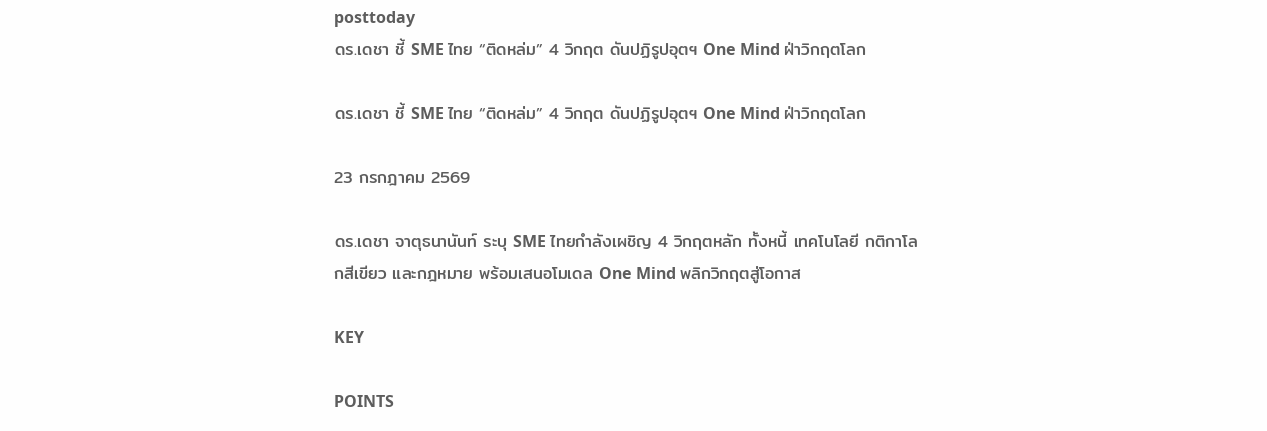posttoday
ดร.เดชา ชี้ SME ไทย “ติดหล่ม” 4 วิกฤต ดันปฏิรูปอุตฯ One Mind ฝ่าวิกฤตโลก

ดร.เดชา ชี้ SME ไทย “ติดหล่ม” 4 วิกฤต ดันปฏิรูปอุตฯ One Mind ฝ่าวิกฤตโลก

23 กรกฎาคม 2569

ดร.เดชา จาตุธนานันท์ ระบุ SME ไทยกำลังเผชิญ 4 วิกฤตหลัก ทั้งหนี้ เทคโนโลยี กติกาโลกสีเขียว และกฎหมาย พร้อมเสนอโมเดล One Mind พลิกวิกฤตสู่โอกาส

KEY

POINTS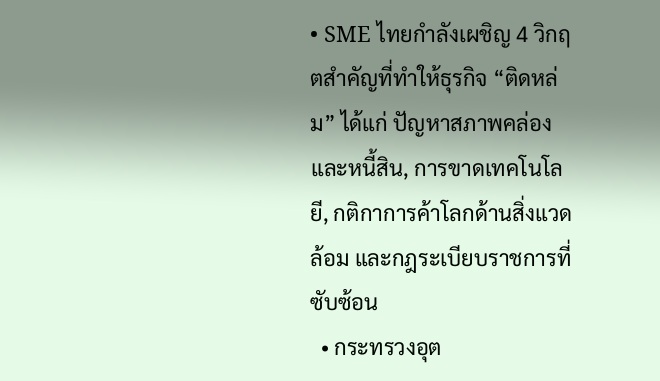• SME ไทยกำลังเผชิญ 4 วิกฤตสำคัญที่ทำให้ธุรกิจ “ติดหล่ม” ได้แก่ ปัญหาสภาพคล่องและหนี้สิน, การขาดเทคโนโลยี, กติกาการค้าโลกด้านสิ่งแวดล้อม และกฎระเบียบราชการที่ซับซ้อน
  • กระทรวงอุต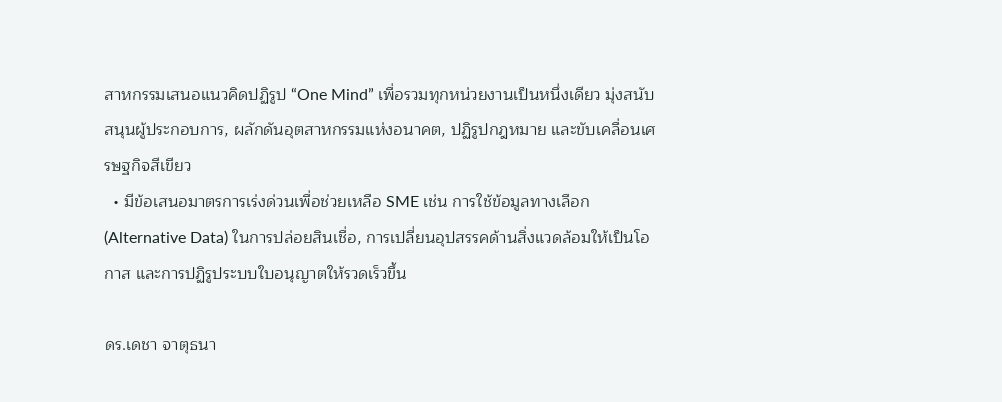สาหกรรมเสนอแนวคิดปฏิรูป “One Mind” เพื่อรวมทุกหน่วยงานเป็นหนึ่งเดียว มุ่งสนับสนุนผู้ประกอบการ, ผลักดันอุตสาหกรรมแห่งอนาคต, ปฏิรูปกฎหมาย และขับเคลื่อนเศรษฐกิจสีเขียว
  • มีข้อเสนอมาตรการเร่งด่วนเพื่อช่วยเหลือ SME เช่น การใช้ข้อมูลทางเลือก (Alternative Data) ในการปล่อยสินเชื่อ, การเปลี่ยนอุปสรรคด้านสิ่งแวดล้อมให้เป็นโอกาส และการปฏิรูประบบใบอนุญาตให้รวดเร็วขึ้น

ดร.เดชา จาตุธนา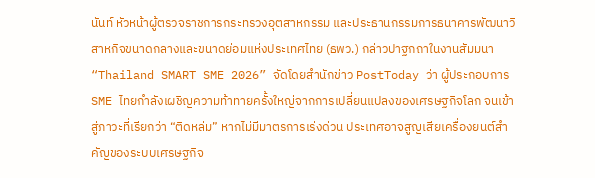นันท์ หัวหน้าผู้ตรวจราชการกระทรวงอุตสาหกรรม และประธานกรรมการธนาคารพัฒนาวิสาหกิจขนาดกลางและขนาดย่อมแห่งประเทศไทย (ธพว.) กล่าวปาฐกถาในงานสัมมนา “Thailand SMART SME 2026” จัดโดยสำนักข่าว PostToday ว่า ผู้ประกอบการ SME ไทยกำลังเผชิญความท้าทายครั้งใหญ่จากการเปลี่ยนแปลงของเศรษฐกิจโลก จนเข้าสู่ภาวะที่เรียกว่า “ติดหล่ม” หากไม่มีมาตรการเร่งด่วน ประเทศอาจสูญเสียเครื่องยนต์สำคัญของระบบเศรษฐกิจ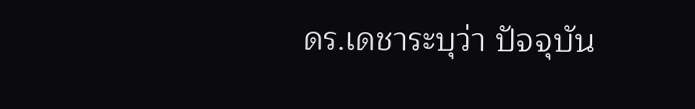ดร.เดชาระบุว่า ปัจจุบัน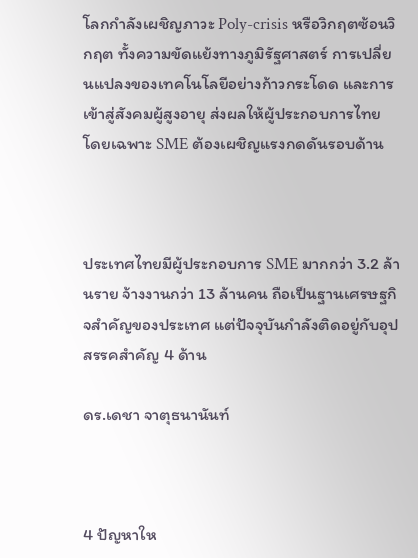โลกกำลังเผชิญภาวะ Poly-crisis หรือวิกฤตซ้อนวิกฤต ทั้งความขัดแย้งทางภูมิรัฐศาสตร์ การเปลี่ยนแปลงของเทคโนโลยีอย่างก้าวกระโดด และการเข้าสู่สังคมผู้สูงอายุ ส่งผลให้ผู้ประกอบการไทย โดยเฉพาะ SME ต้องเผชิญแรงกดดันรอบด้าน



ประเทศไทยมีผู้ประกอบการ SME มากกว่า 3.2 ล้านราย จ้างงานกว่า 13 ล้านคน ถือเป็นฐานเศรษฐกิจสำคัญของประเทศ แต่ปัจจุบันกำลังติดอยู่กับอุปสรรคสำคัญ 4 ด้าน

ดร.เดชา จาตุธนานันท์



4 ปัญหาให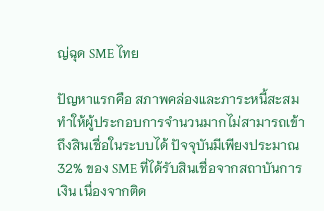ญ่ฉุด SME ไทย

ปัญหาแรกคือ สภาพคล่องและภาระหนี้สะสม ทำให้ผู้ประกอบการจำนวนมากไม่สามารถเข้าถึงสินเชื่อในระบบได้ ปัจจุบันมีเพียงประมาณ 32% ของ SME ที่ได้รับสินเชื่อจากสถาบันการเงิน เนื่องจากติด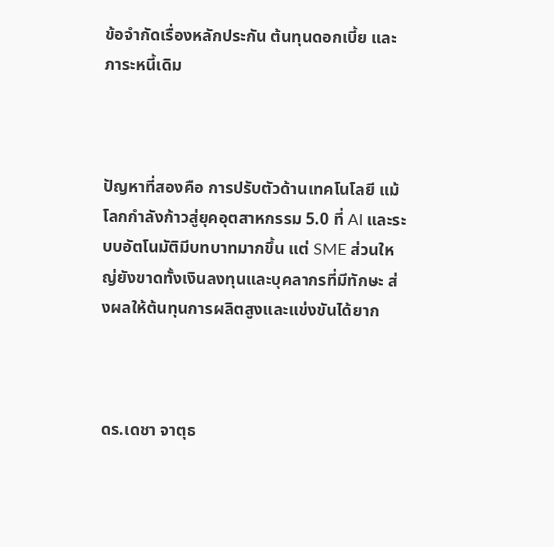ข้อจำกัดเรื่องหลักประกัน ต้นทุนดอกเบี้ย และภาระหนี้เดิม



ปัญหาที่สองคือ การปรับตัวด้านเทคโนโลยี แม้โลกกำลังก้าวสู่ยุคอุตสาหกรรม 5.0 ที่ AI และระบบอัตโนมัติมีบทบาทมากขึ้น แต่ SME ส่วนใหญ่ยังขาดทั้งเงินลงทุนและบุคลากรที่มีทักษะ ส่งผลให้ต้นทุนการผลิตสูงและแข่งขันได้ยาก



ดร.เดชา จาตุธ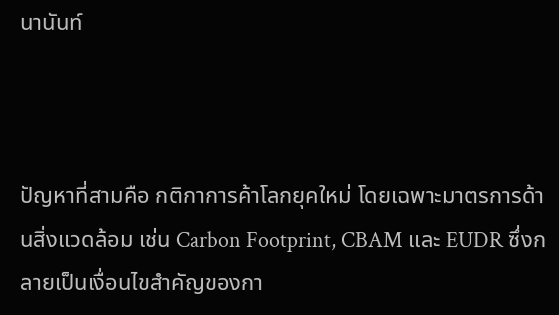นานันท์



ปัญหาที่สามคือ กติกาการค้าโลกยุคใหม่ โดยเฉพาะมาตรการด้านสิ่งแวดล้อม เช่น Carbon Footprint, CBAM และ EUDR ซึ่งกลายเป็นเงื่อนไขสำคัญของกา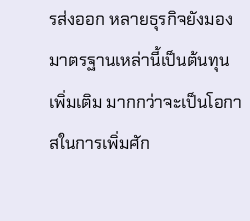รส่งออก หลายธุรกิจยังมองมาตรฐานเหล่านี้เป็นต้นทุนเพิ่มเติม มากกว่าจะเป็นโอกาสในการเพิ่มศัก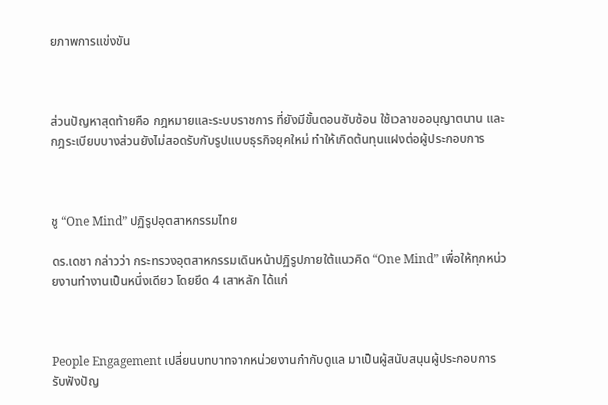ยภาพการแข่งขัน



ส่วนปัญหาสุดท้ายคือ กฎหมายและระบบราชการ ที่ยังมีขั้นตอนซับซ้อน ใช้เวลาขออนุญาตนาน และกฎระเบียบบางส่วนยังไม่สอดรับกับรูปแบบธุรกิจยุคใหม่ ทำให้เกิดต้นทุนแฝงต่อผู้ประกอบการ



ชู “One Mind” ปฏิรูปอุตสาหกรรมไทย

ดร.เดชา กล่าวว่า กระทรวงอุตสาหกรรมเดินหน้าปฏิรูปภายใต้แนวคิด “One Mind” เพื่อให้ทุกหน่วยงานทำงานเป็นหนึ่งเดียว โดยยึด 4 เสาหลัก ได้แก่



People Engagement เปลี่ยนบทบาทจากหน่วยงานกำกับดูแล มาเป็นผู้สนับสนุนผู้ประกอบการ รับฟังปัญ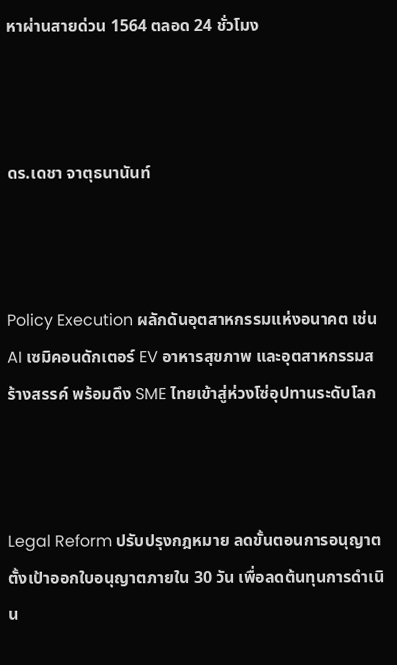หาผ่านสายด่วน 1564 ตลอด 24 ชั่วโมง



ดร.เดชา จาตุธนานันท์



Policy Execution ผลักดันอุตสาหกรรมแห่งอนาคต เช่น AI เซมิคอนดักเตอร์ EV อาหารสุขภาพ และอุตสาหกรรมสร้างสรรค์ พร้อมดึง SME ไทยเข้าสู่ห่วงโซ่อุปทานระดับโลก



Legal Reform ปรับปรุงกฎหมาย ลดขั้นตอนการอนุญาต ตั้งเป้าออกใบอนุญาตภายใน 30 วัน เพื่อลดต้นทุนการดำเนิน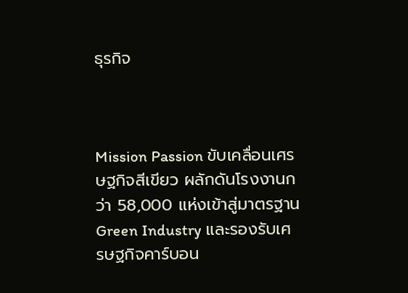ธุรกิจ



Mission Passion ขับเคลื่อนเศรษฐกิจสีเขียว ผลักดันโรงงานกว่า 58,000 แห่งเข้าสู่มาตรฐาน Green Industry และรองรับเศรษฐกิจคาร์บอน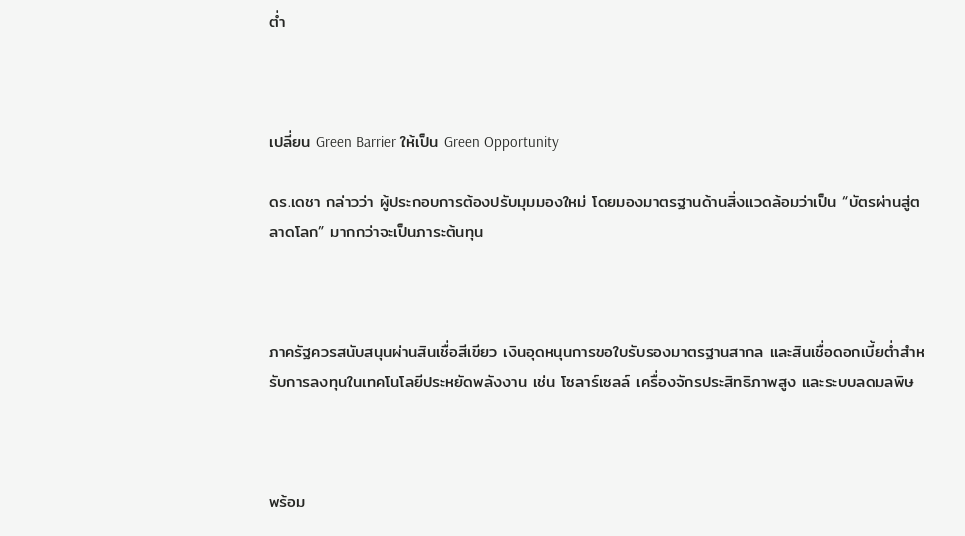ต่ำ



เปลี่ยน Green Barrier ให้เป็น Green Opportunity

ดร.เดชา กล่าวว่า ผู้ประกอบการต้องปรับมุมมองใหม่ โดยมองมาตรฐานด้านสิ่งแวดล้อมว่าเป็น “บัตรผ่านสู่ตลาดโลก” มากกว่าจะเป็นภาระต้นทุน



ภาครัฐควรสนับสนุนผ่านสินเชื่อสีเขียว เงินอุดหนุนการขอใบรับรองมาตรฐานสากล และสินเชื่อดอกเบี้ยต่ำสำหรับการลงทุนในเทคโนโลยีประหยัดพลังงาน เช่น โซลาร์เซลล์ เครื่องจักรประสิทธิภาพสูง และระบบลดมลพิษ



พร้อม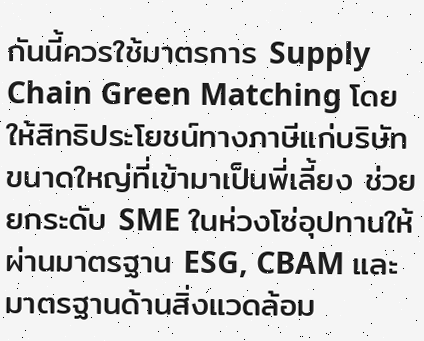กันนี้ควรใช้มาตรการ Supply Chain Green Matching โดยให้สิทธิประโยชน์ทางภาษีแก่บริษัทขนาดใหญ่ที่เข้ามาเป็นพี่เลี้ยง ช่วยยกระดับ SME ในห่วงโซ่อุปทานให้ผ่านมาตรฐาน ESG, CBAM และมาตรฐานด้านสิ่งแวดล้อม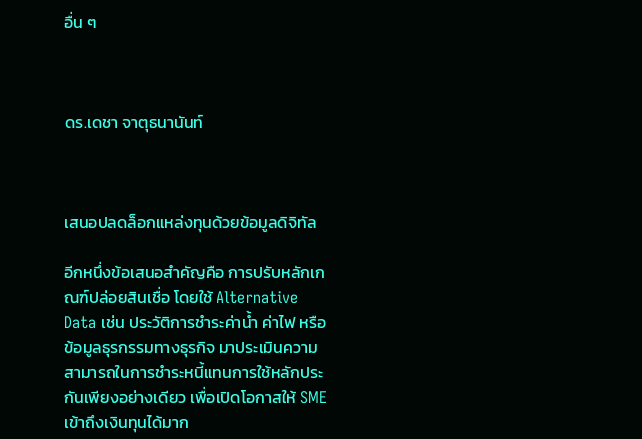อื่น ๆ



ดร.เดชา จาตุธนานันท์



เสนอปลดล็อกแหล่งทุนด้วยข้อมูลดิจิทัล

อีกหนึ่งข้อเสนอสำคัญคือ การปรับหลักเกณฑ์ปล่อยสินเชื่อ โดยใช้ Alternative Data เช่น ประวัติการชำระค่าน้ำ ค่าไฟ หรือข้อมูลธุรกรรมทางธุรกิจ มาประเมินความสามารถในการชำระหนี้แทนการใช้หลักประกันเพียงอย่างเดียว เพื่อเปิดโอกาสให้ SME เข้าถึงเงินทุนได้มาก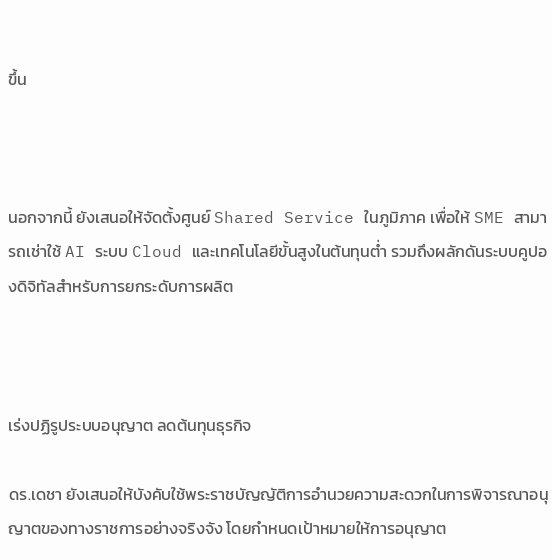ขึ้น



นอกจากนี้ ยังเสนอให้จัดตั้งศูนย์ Shared Service ในภูมิภาค เพื่อให้ SME สามารถเช่าใช้ AI ระบบ Cloud และเทคโนโลยีขั้นสูงในต้นทุนต่ำ รวมถึงผลักดันระบบคูปองดิจิทัลสำหรับการยกระดับการผลิต



เร่งปฏิรูประบบอนุญาต ลดต้นทุนธุรกิจ

ดร.เดชา ยังเสนอให้บังคับใช้พระราชบัญญัติการอำนวยความสะดวกในการพิจารณาอนุญาตของทางราชการอย่างจริงจัง โดยกำหนดเป้าหมายให้การอนุญาต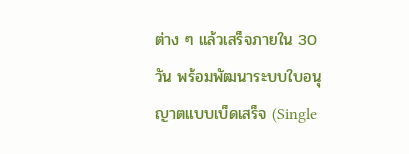ต่าง ๆ แล้วเสร็จภายใน 30 วัน พร้อมพัฒนาระบบใบอนุญาตแบบเบ็ดเสร็จ (Single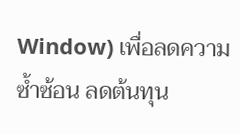Window) เพื่อลดความซ้ำซ้อน ลดต้นทุน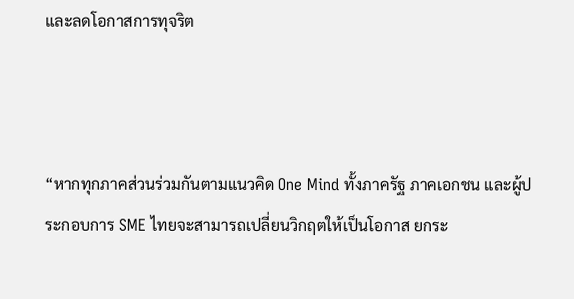และลดโอกาสการทุจริต



“หากทุกภาคส่วนร่วมกันตามแนวคิด One Mind ทั้งภาครัฐ ภาคเอกชน และผู้ประกอบการ SME ไทยจะสามารถเปลี่ยนวิกฤตให้เป็นโอกาส ยกระ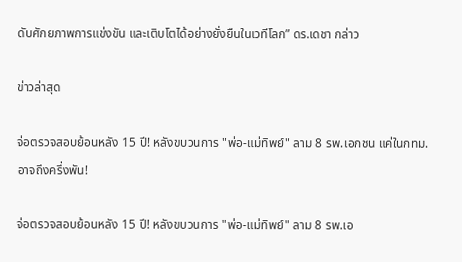ดับศักยภาพการแข่งขัน และเติบโตได้อย่างยั่งยืนในเวทีโลก” ดร.เดชา กล่าว

ข่าวล่าสุด

จ่อตรวจสอบย้อนหลัง 15 ปี! หลังขบวนการ "พ่อ-แม่ทิพย์" ลาม 8 รพ.เอกชน แค่ในกทม. อาจถึงครึ่งพัน!

จ่อตรวจสอบย้อนหลัง 15 ปี! หลังขบวนการ "พ่อ-แม่ทิพย์" ลาม 8 รพ.เอ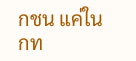กชน แค่ในกท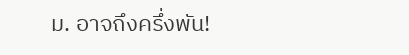ม. อาจถึงครึ่งพัน!